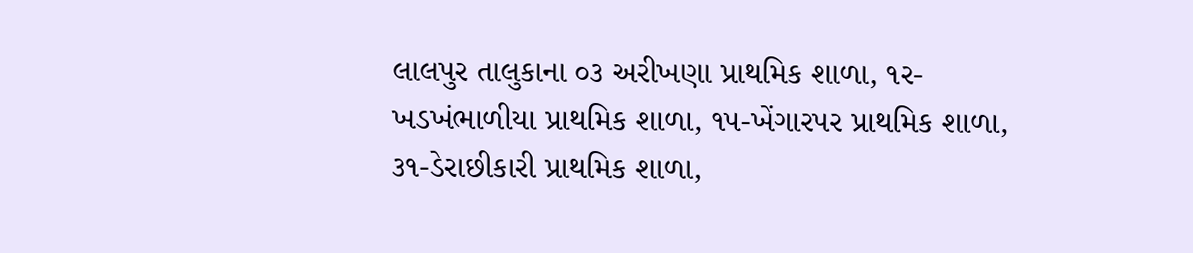લાલપુર તાલુકાના ૦૩ અરીખણા પ્રાથમિક શાળા, ૧ર-ખડખંભાળીયા પ્રાથમિક શાળા, ૧૫-ખેંગારપર પ્રાથમિક શાળા, ૩૧-ડેરાછીકારી પ્રાથમિક શાળા,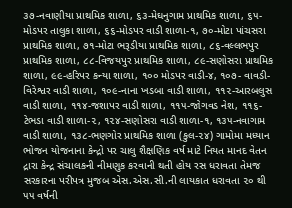૩૭-નવાણીયા પ્રાથમિક શાળા, ૬૩-મેઘનુગામ પ્રાથમિક શાળા, ૬૫-મોડપર તાલુકા શાળા, ૬૬-મોડપર વાડી શાળા-૧, ૭૦-મોટા પાંચસરા પ્રાથમિક શાળા, ૭૧-મોટા ભરૂડીયા પ્રાથમિક શાળા, ૮૬-વલ્લભપુર પ્રાથમિક શાળા, ૮૮-વિજયપુર પ્રાથમિક શાળા, ૮૯-સણોસરા પ્રાથમિક શાળા, ૯૯-હરિપર કન્યા શાળા, ૧૦૦ મોડપર વાડી-૪, ૧૦૭- વાવડી-વિરેશ્વર વાડી શાળા, ૧૦૯-નાના ખડબા વાડી શાળા, ૧૧૨-આરબલુસ વાડી શાળા, ૧૧૪-જશાપર વાડી શાળા, ૧૧૫-જોગવડ નેશ, ૧૧૬-ટેભડા વાડી શાળા-૨, ૧૨૪-સણોસરા વાડી શાળા-૧, ૧૩૫-નવાગામ વાડી શાળા, ૧૩૮-ભણગોર પ્રાથમિક શાળા (કુલ-૨૪) ગામોમા મધ્યાન ભોજન યોજનાના કેન્દ્રો પર ચાલુ શૈક્ષણિક વર્ષ માટે નિયત માનદ વેતન દ્રારા કેન્દ્ર સંચાલકની નીમણુક કરવાની થતી હોય રસ ધરાવતા તેમજ સરકારના પરીપત્ર મુજબ એસ.એસ.સી.ની લાયકાત ધરાવતા ૨૦ થી ૫૫ વર્ષની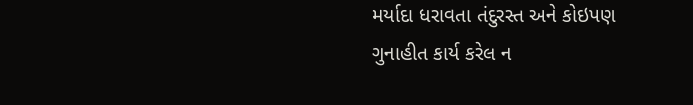મર્યાદા ધરાવતા તંદુરસ્ત અને કોઇપણ ગુનાહીત કાર્ય કરેલ ન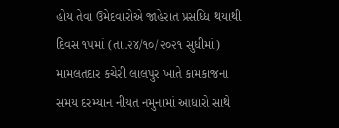હોય તેવા ઉમેદવારોએ જાહેરાત પ્રસધ્ધિ થયાથી દિવસ ૧૫માં (તા.૨૪/૧૦/૨૦૨૧ સુધીમાં) મામલતદાર કચેરી લાલપુર ખાતે કામકાજના સમય દરમ્યાન નીયત નમુનામાં આધારો સાથે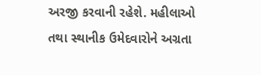અરજી કરવાની રહેશે. મહીલાઓ તથા સ્થાનીક ઉમેદવારોને અગ્રતા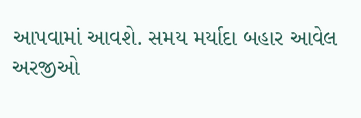આપવામાં આવશે. સમય મર્યાદા બહાર આવેલ અરજીઓ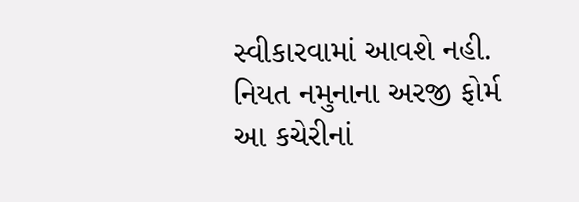સ્વીકારવામાં આવશે નહી. નિયત નમુનાના અરજી ફોર્મ આ કચેરીનાં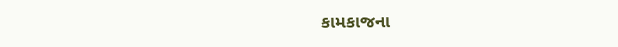કામકાજના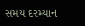સમય દરમ્યાન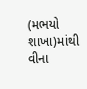(મભયો શાખા)માંથી વીના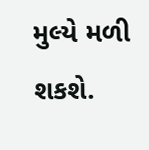મુલ્યે મળી શકશે.